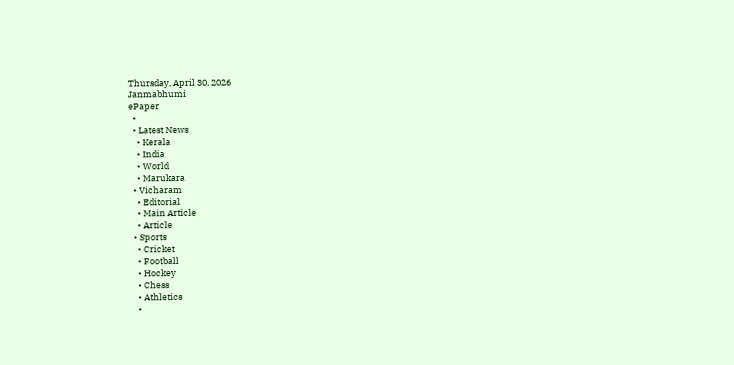Thursday, April 30, 2026
Janmabhumi
ePaper
  •
  • Latest News
    • Kerala
    • India
    • World
    • Marukara
  • Vicharam
    • Editorial
    • Main Article
    • Article
  • Sports
    • Cricket
    • Football
    • Hockey
    • Chess
    • Athletics
    •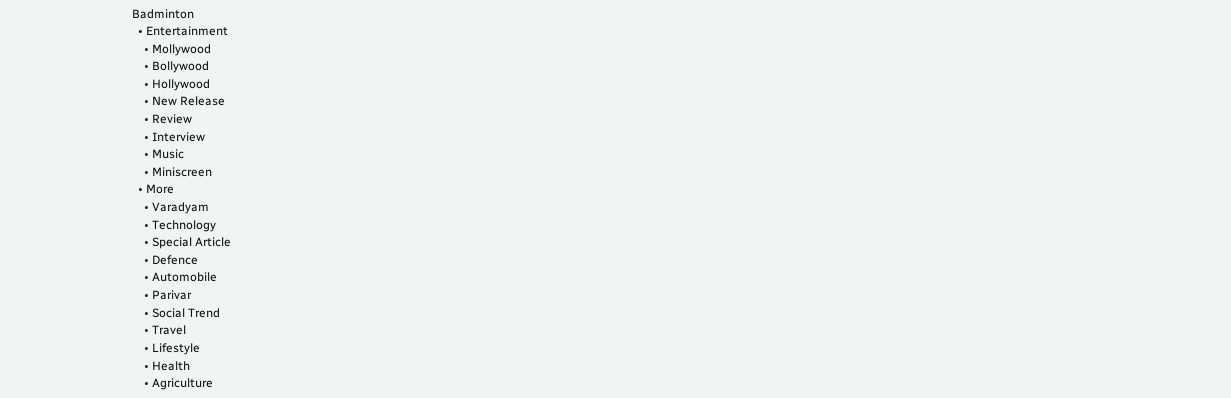Badminton
  • Entertainment
    • Mollywood
    • Bollywood
    • Hollywood
    • New Release
    • Review
    • Interview
    • Music
    • Miniscreen
  • More
    • Varadyam
    • Technology
    • Special Article
    • Defence
    • Automobile
    • Parivar
    • Social Trend
    • Travel
    • Lifestyle
    • Health
    • Agriculture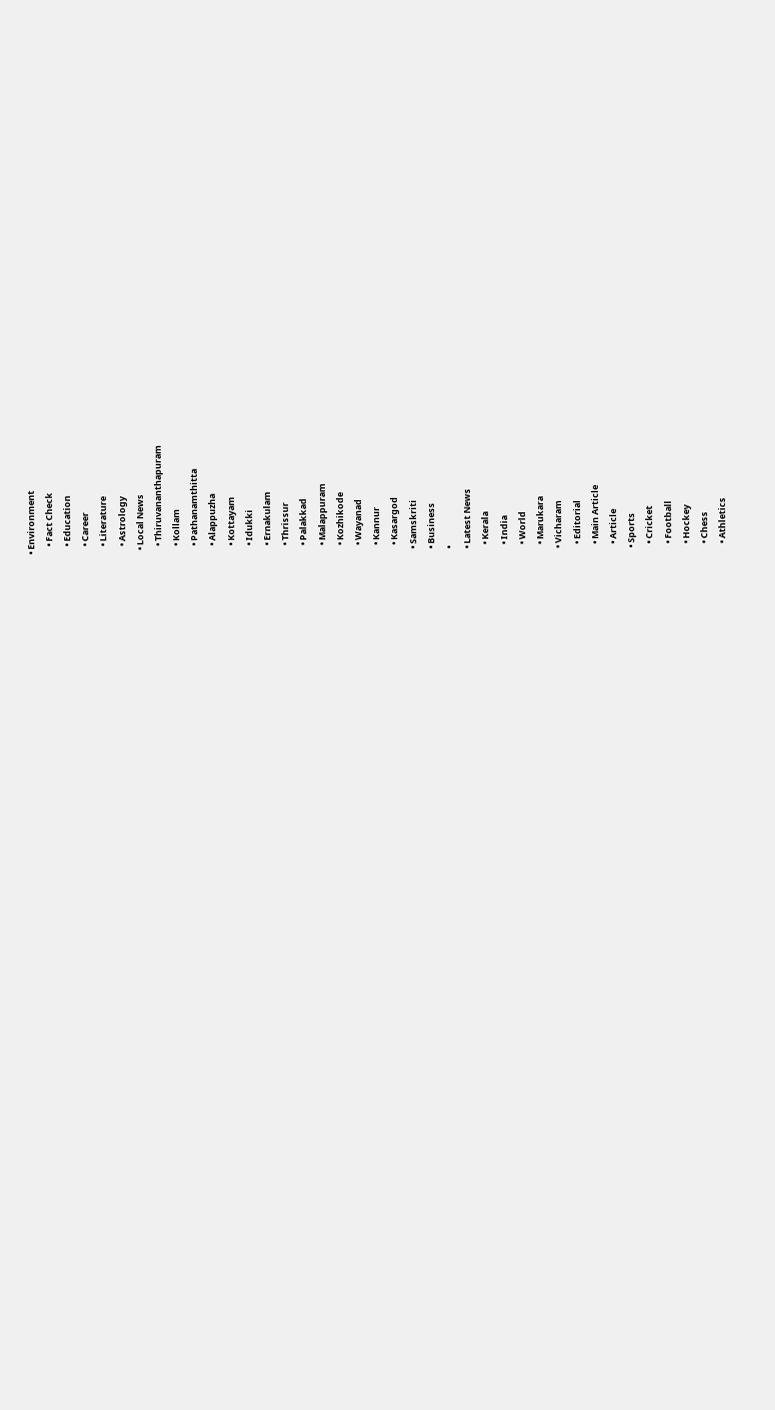• Environment
    • Fact Check
    • Education
    • Career
    • Literature
    • Astrology
  • Local News
    • Thiruvananthapuram
    • Kollam
    • Pathanamthitta
    • Alappuzha
    • Kottayam
    • Idukki
    • Ernakulam
    • Thrissur
    • Palakkad
    • Malappuram
    • Kozhikode
    • Wayanad
    • Kannur
    • Kasargod
  • Samskriti
  • Business
  •
  • Latest News
    • Kerala
    • India
    • World
    • Marukara
  • Vicharam
    • Editorial
    • Main Article
    • Article
  • Sports
    • Cricket
    • Football
    • Hockey
    • Chess
    • Athletics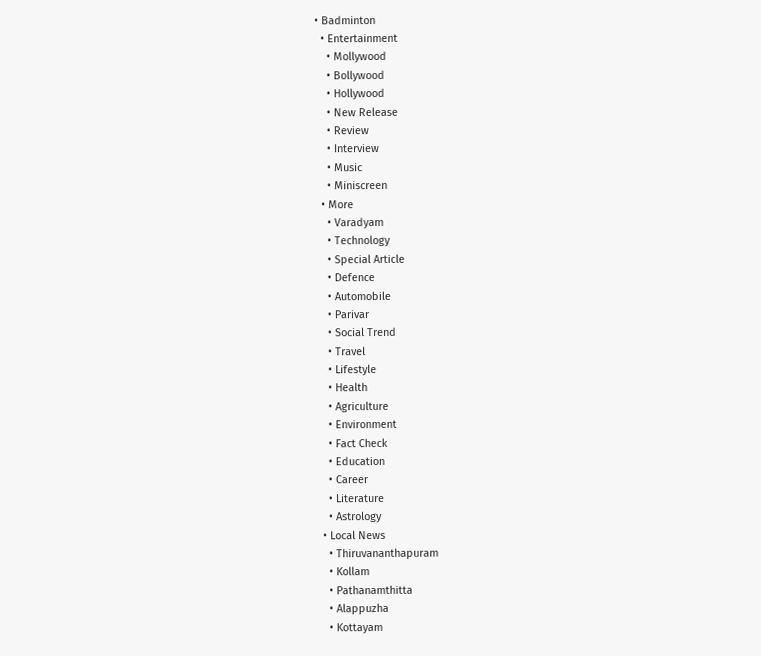• Badminton
  • Entertainment
    • Mollywood
    • Bollywood
    • Hollywood
    • New Release
    • Review
    • Interview
    • Music
    • Miniscreen
  • More
    • Varadyam
    • Technology
    • Special Article
    • Defence
    • Automobile
    • Parivar
    • Social Trend
    • Travel
    • Lifestyle
    • Health
    • Agriculture
    • Environment
    • Fact Check
    • Education
    • Career
    • Literature
    • Astrology
  • Local News
    • Thiruvananthapuram
    • Kollam
    • Pathanamthitta
    • Alappuzha
    • Kottayam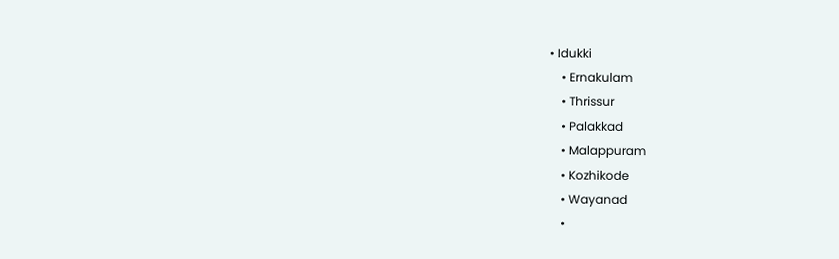• Idukki
    • Ernakulam
    • Thrissur
    • Palakkad
    • Malappuram
    • Kozhikode
    • Wayanad
    •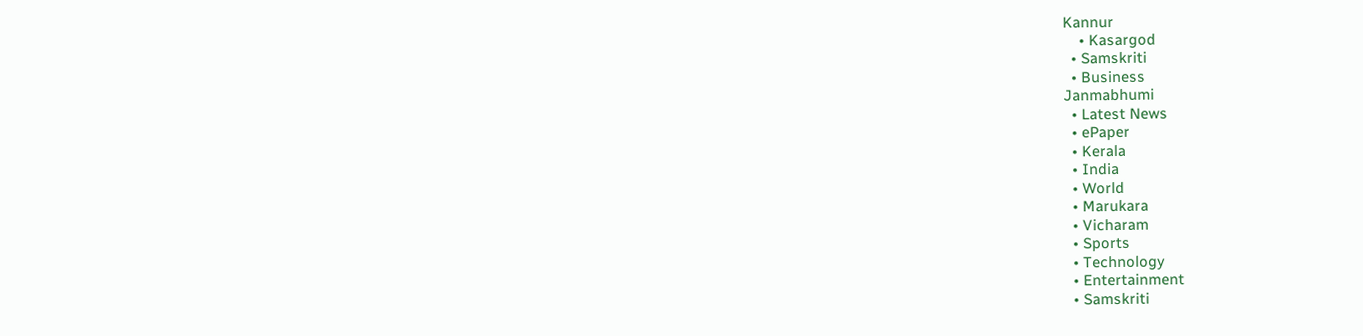Kannur
    • Kasargod
  • Samskriti
  • Business
Janmabhumi
  • Latest News
  • ePaper
  • Kerala
  • India
  • World
  • Marukara
  • Vicharam
  • Sports
  • Technology
  • Entertainment
  • Samskriti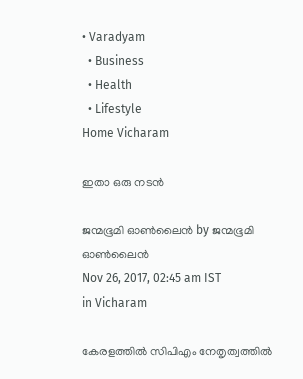• Varadyam
  • Business
  • Health
  • Lifestyle
Home Vicharam

ഇതാ ഒരു നടന്‍

ജന്മഭൂമി ഓണ്‍ലൈന്‍ by ജന്മഭൂമി ഓണ്‍ലൈന്‍
Nov 26, 2017, 02:45 am IST
in Vicharam

കേരളത്തില്‍ സിപിഎം നേതൃത്വത്തില്‍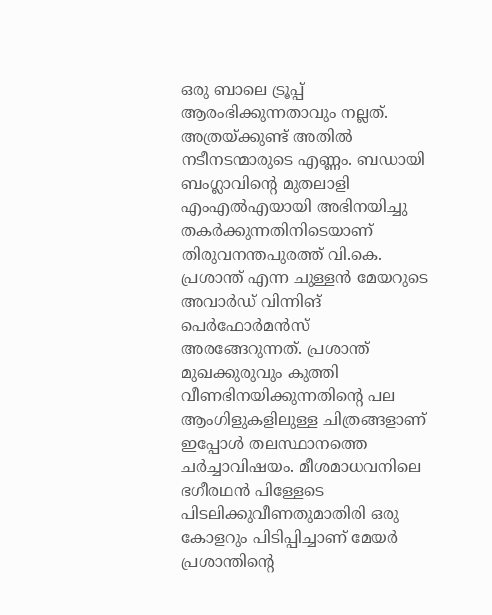ഒരു ബാലെ ട്രൂപ്പ് ആരംഭിക്കുന്നതാവും നല്ലത്. അത്രയ്‌ക്കുണ്ട് അതില്‍ നടീനടന്മാരുടെ എണ്ണം. ബഡായി ബംഗ്ലാവിന്റെ മുതലാളി എംഎല്‍എയായി അഭിനയിച്ചു തകര്‍ക്കുന്നതിനിടെയാണ് തിരുവനന്തപുരത്ത് വി.കെ. പ്രശാന്ത് എന്ന ചുള്ളന്‍ മേയറുടെ അവാര്‍ഡ് വിന്നിങ് പെര്‍ഫോര്‍മന്‍സ് അരങ്ങേറുന്നത്. പ്രശാന്ത് മുഖക്കുരുവും കുത്തി വീണഭിനയിക്കുന്നതിന്റെ പല ആംഗിളുകളിലുള്ള ചിത്രങ്ങളാണ് ഇപ്പോള്‍ തലസ്ഥാനത്തെ ചര്‍ച്ചാവിഷയം. മീശമാധവനിലെ ഭഗീരഥന്‍ പിള്ളേടെ പിടലിക്കുവീണതുമാതിരി ഒരു കോളറും പിടിപ്പിച്ചാണ് മേയര്‍ പ്രശാന്തിന്റെ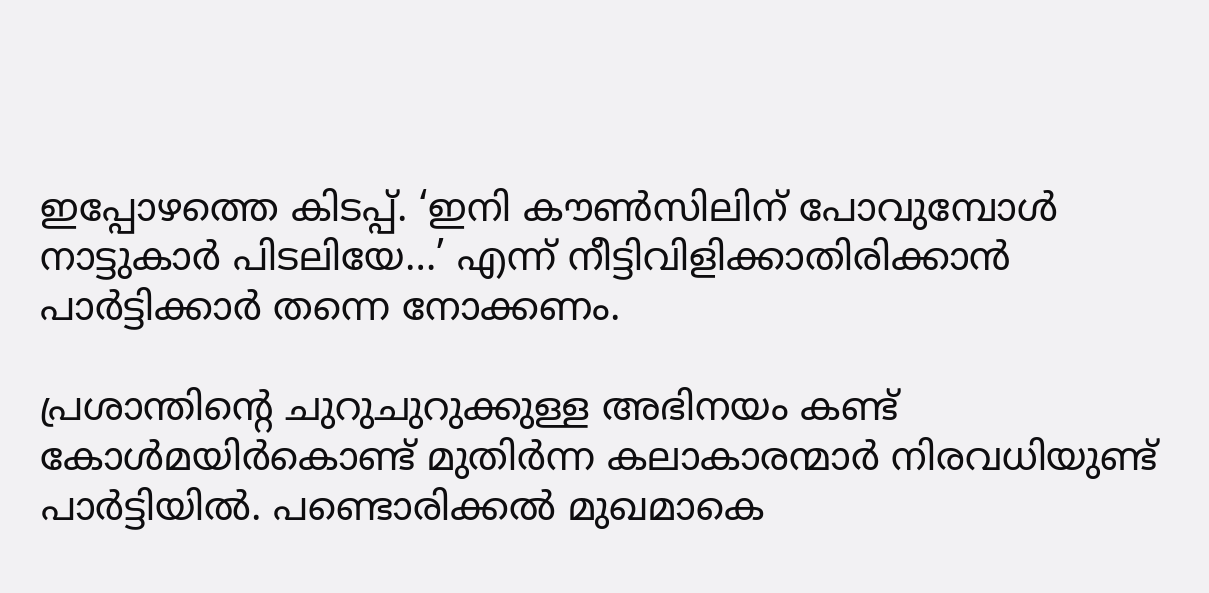ഇപ്പോഴത്തെ കിടപ്പ്. ‘ഇനി കൗണ്‍സിലിന് പോവുമ്പോള്‍ നാട്ടുകാര്‍ പിടലിയേ…’ എന്ന് നീട്ടിവിളിക്കാതിരിക്കാന്‍ പാര്‍ട്ടിക്കാര്‍ തന്നെ നോക്കണം.

പ്രശാന്തിന്റെ ചുറുചുറുക്കുള്ള അഭിനയം കണ്ട് കോള്‍മയിര്‍കൊണ്ട് മുതിര്‍ന്ന കലാകാരന്മാര്‍ നിരവധിയുണ്ട് പാര്‍ട്ടിയില്‍. പണ്ടൊരിക്കല്‍ മുഖമാകെ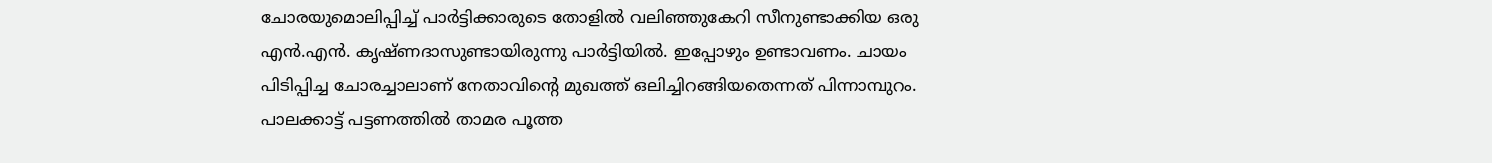ചോരയുമൊലിപ്പിച്ച് പാര്‍ട്ടിക്കാരുടെ തോളില്‍ വലിഞ്ഞുകേറി സീനുണ്ടാക്കിയ ഒരു എന്‍.എന്‍. കൃഷ്ണദാസുണ്ടായിരുന്നു പാര്‍ട്ടിയില്‍. ഇപ്പോഴും ഉണ്ടാവണം. ചായം പിടിപ്പിച്ച ചോരച്ചാലാണ് നേതാവിന്റെ മുഖത്ത് ഒലിച്ചിറങ്ങിയതെന്നത് പിന്നാമ്പുറം. പാലക്കാട്ട് പട്ടണത്തില്‍ താമര പൂത്ത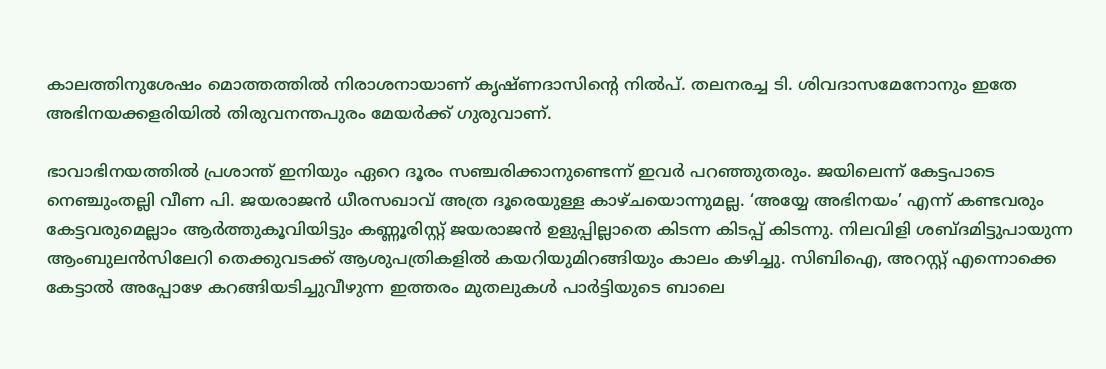കാലത്തിനുശേഷം മൊത്തത്തില്‍ നിരാശനായാണ് കൃഷ്ണദാസിന്റെ നില്‍പ്. തലനരച്ച ടി. ശിവദാസമേനോനും ഇതേ അഭിനയക്കളരിയില്‍ തിരുവനന്തപുരം മേയര്‍ക്ക് ഗുരുവാണ്.

ഭാവാഭിനയത്തില്‍ പ്രശാന്ത് ഇനിയും ഏറെ ദൂരം സഞ്ചരിക്കാനുണ്ടെന്ന് ഇവര്‍ പറഞ്ഞുതരും. ജയിലെന്ന് കേട്ടപാടെ നെഞ്ചുംതല്ലി വീണ പി. ജയരാജന്‍ ധീരസഖാവ് അത്ര ദൂരെയുള്ള കാഴ്ചയൊന്നുമല്ല. ‘അയ്യേ അഭിനയം’ എന്ന് കണ്ടവരും കേട്ടവരുമെല്ലാം ആര്‍ത്തുകൂവിയിട്ടും കണ്ണൂരിസ്റ്റ് ജയരാജന്‍ ഉളുപ്പില്ലാതെ കിടന്ന കിടപ്പ് കിടന്നു. നിലവിളി ശബ്ദമിട്ടുപായുന്ന ആംബുലന്‍സിലേറി തെക്കുവടക്ക് ആശുപത്രികളില്‍ കയറിയുമിറങ്ങിയും കാലം കഴിച്ചു. സിബിഐ, അറസ്റ്റ് എന്നൊക്കെ കേട്ടാല്‍ അപ്പോഴേ കറങ്ങിയടിച്ചുവീഴുന്ന ഇത്തരം മുതലുകള്‍ പാര്‍ട്ടിയുടെ ബാലെ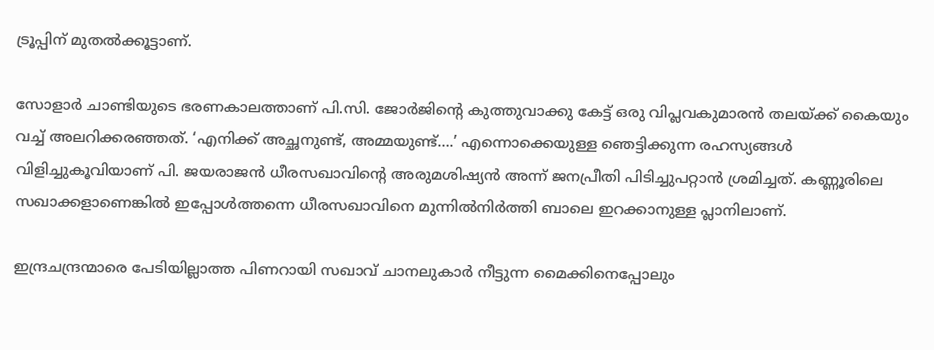ട്രൂപ്പിന് മുതല്‍ക്കൂട്ടാണ്.

സോളാര്‍ ചാണ്ടിയുടെ ഭരണകാലത്താണ് പി.സി. ജോര്‍ജിന്റെ കുത്തുവാക്കു കേട്ട് ഒരു വിപ്ലവകുമാരന്‍ തലയ്‌ക്ക് കൈയും വച്ച് അലറിക്കരഞ്ഞത്. ‘എനിക്ക് അച്ഛനുണ്ട്, അമ്മയുണ്ട്….’ എന്നൊക്കെയുള്ള ഞെട്ടിക്കുന്ന രഹസ്യങ്ങള്‍ വിളിച്ചുകൂവിയാണ് പി. ജയരാജന്‍ ധീരസഖാവിന്റെ അരുമശിഷ്യന്‍ അന്ന് ജനപ്രീതി പിടിച്ചുപറ്റാന്‍ ശ്രമിച്ചത്. കണ്ണൂരിലെ സഖാക്കളാണെങ്കില്‍ ഇപ്പോള്‍ത്തന്നെ ധീരസഖാവിനെ മുന്നില്‍നിര്‍ത്തി ബാലെ ഇറക്കാനുള്ള പ്ലാനിലാണ്.

ഇന്ദ്രചന്ദ്രന്മാരെ പേടിയില്ലാത്ത പിണറായി സഖാവ് ചാനലുകാര്‍ നീട്ടുന്ന മൈക്കിനെപ്പോലും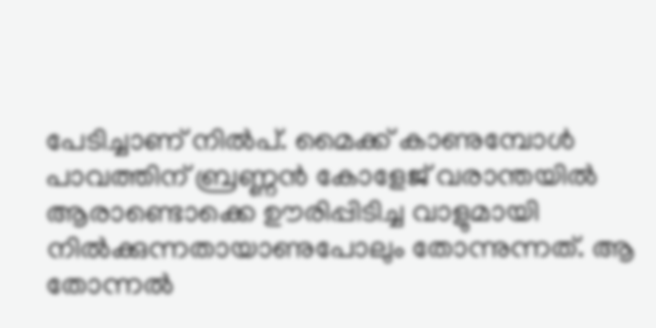പേടിച്ചാണ് നില്‍പ്. മൈക്ക് കാണുമ്പോള്‍ പാവത്തിന് ബ്രണ്ണന്‍ കോളേജ് വരാന്തയില്‍ ആരാണ്ടൊക്കെ ഊരിപ്പിടിച്ച വാളുമായി നില്‍ക്കുന്നതായാണുപോലും തോന്നുന്നത്. ആ തോന്നല്‍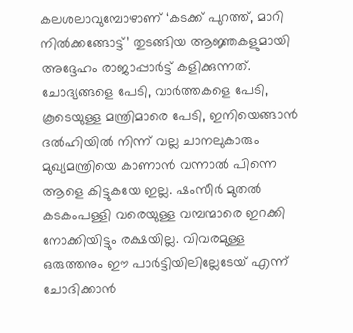കലശലാവുമ്പോഴാണ് ‘കടക്ക് പുറത്ത്, മാറി നില്‍ക്കങ്ങോട്ട്’ തുടങ്ങിയ ആജ്ഞകളുമായി അദ്ദേഹം രാജാപ്പാര്‍ട്ട് കളിക്കുന്നത്. ചോദ്യങ്ങളെ പേടി, വാര്‍ത്തകളെ പേടി, കൂടെയുള്ള മന്ത്രിമാരെ പേടി, ഇനിയെങ്ങാന്‍ ദല്‍ഹിയില്‍ നിന്ന് വല്ല ചാനലുകാരും മുഖ്യമന്ത്രിയെ കാണാന്‍ വന്നാല്‍ പിന്നെ ആളെ കിട്ടുകയേ ഇല്ല. ഷംസീര്‍ മുതല്‍ കടകംപള്ളി വരെയുള്ള വമ്പന്മാരെ ഇറക്കി നോക്കിയിട്ടും രക്ഷയില്ല. വിവരമുള്ള ഒരുത്തനും ഈ പാര്‍ട്ടിയിലില്ലേടേയ് എന്ന് ചോദിക്കാന്‍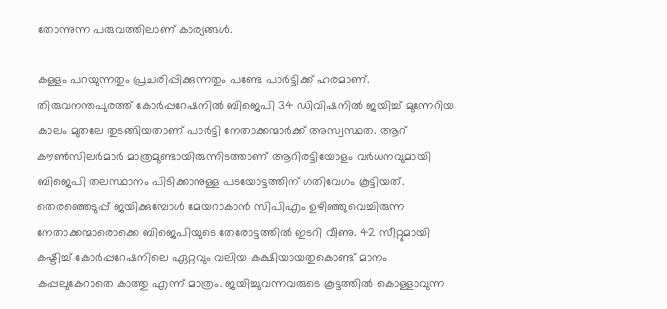തോന്നുന്ന പരുവത്തിലാണ് കാര്യങ്ങള്‍.

കള്ളം പറയുന്നതും പ്രചരിപ്പിക്കുന്നതും പണ്ടേ പാര്‍ട്ടിക്ക് ഹരമാണ്. തിരുവനന്തപുരത്ത് കോര്‍പ്പറേഷനില്‍ ബിജെപി 34 ഡിവിഷനില്‍ ജയിച്ച് മുന്നേറിയ കാലം മുതലേ തുടങ്ങിയതാണ് പാര്‍ട്ടി നേതാക്കന്മാര്‍ക്ക് അസ്വസ്ഥത. ആറ് കൗണ്‍സിലര്‍മാര്‍ മാത്രമുണ്ടായിരുന്നിടത്താണ് ആറിരട്ടിയോളം വര്‍ധനവുമായി ബിജെപി തലസ്ഥാനം പിടിക്കാനുള്ള പടയോട്ടത്തിന് ഗതിവേഗം കൂട്ടിയത്. തെരഞ്ഞെടുപ്പ് ജയിക്കുമ്പോള്‍ മേയറാകാന്‍ സിപിഎം ഉഴിഞ്ഞുവെച്ചിരുന്ന നേതാക്കന്മാരൊക്കെ ബിജെപിയുടെ തേരോട്ടത്തില്‍ ഇടറി വീണു. 42 സീറ്റുമായി കഷ്ടിച്ച് കോര്‍പ്പറേഷനിലെ ഏറ്റവും വലിയ കക്ഷിയായതുകൊണ്ട് മാനം കപ്പലുകേറാതെ കാത്തു എന്ന് മാത്രം. ജയിച്ചുവന്നവരുടെ കൂട്ടത്തില്‍ കൊള്ളാവുന്ന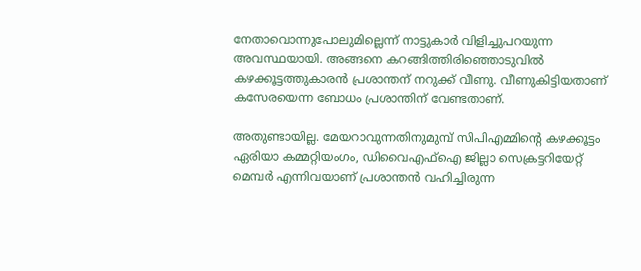നേതാവൊന്നുപോലുമില്ലെന്ന് നാട്ടുകാര്‍ വിളിച്ചുപറയുന്ന അവസ്ഥയായി. അങ്ങനെ കറങ്ങിത്തിരിഞ്ഞൊടുവില്‍ കഴക്കൂട്ടത്തുകാരന്‍ പ്രശാന്തന് നറുക്ക് വീണു. വീണുകിട്ടിയതാണ് കസേരയെന്ന ബോധം പ്രശാന്തിന് വേണ്ടതാണ്.

അതുണ്ടായില്ല. മേയറാവുന്നതിനുമുമ്പ് സിപിഎമ്മിന്റെ കഴക്കൂട്ടം ഏരിയാ കമ്മറ്റിയംഗം, ഡിവൈഎഫ്‌ഐ ജില്ലാ സെക്രട്ടറിയേറ്റ് മെമ്പര്‍ എന്നിവയാണ് പ്രശാന്തന്‍ വഹിച്ചിരുന്ന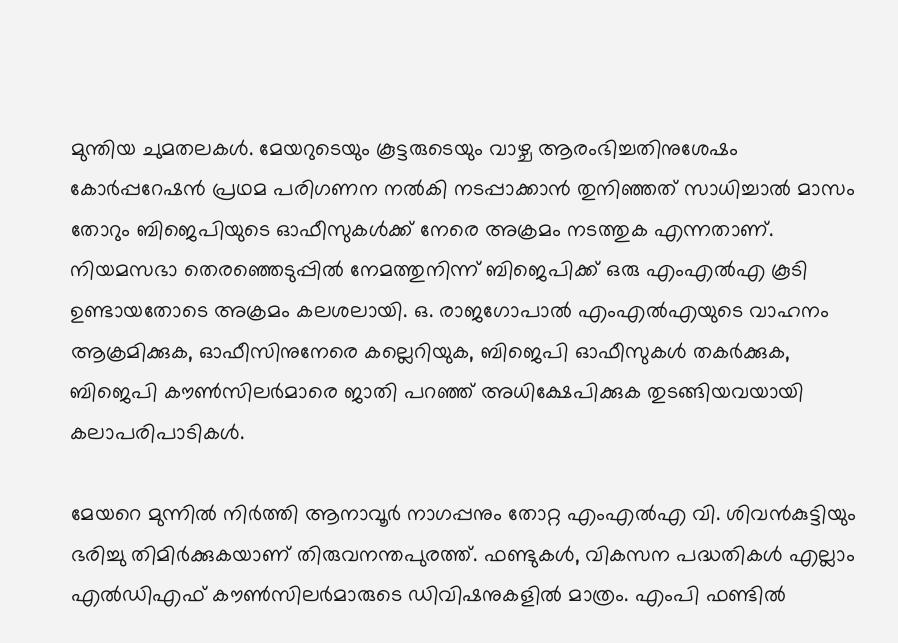മുന്തിയ ചുമതലകള്‍. മേയറുടെയും കൂട്ടരുടെയും വാഴ്ച ആരംഭിച്ചതിനുശേഷം കോര്‍പ്പറേഷന്‍ പ്രഥമ പരിഗണന നല്‍കി നടപ്പാക്കാന്‍ തുനിഞ്ഞത് സാധിച്ചാല്‍ മാസം തോറും ബിജെപിയുടെ ഓഫീസുകള്‍ക്ക് നേരെ അക്രമം നടത്തുക എന്നതാണ്. നിയമസഭാ തെരഞ്ഞെടുപ്പില്‍ നേമത്തുനിന്ന് ബിജെപിക്ക് ഒരു എംഎല്‍എ കൂടി ഉണ്ടായതോടെ അക്രമം കലശലായി. ഒ. രാജഗോപാല്‍ എംഎല്‍എയുടെ വാഹനം ആക്രമിക്കുക, ഓഫീസിനുനേരെ കല്ലെറിയുക, ബിജെപി ഓഫീസുകള്‍ തകര്‍ക്കുക, ബിജെപി കൗണ്‍സിലര്‍മാരെ ജാതി പറഞ്ഞ് അധിക്ഷേപിക്കുക തുടങ്ങിയവയായി കലാപരിപാടികള്‍.

മേയറെ മുന്നില്‍ നിര്‍ത്തി ആനാവൂര്‍ നാഗപ്പനും തോറ്റ എംഎല്‍എ വി. ശിവന്‍കുട്ടിയും ഭരിച്ചു തിമിര്‍ക്കുകയാണ് തിരുവനന്തപുരത്ത്. ഫണ്ടുകള്‍, വികസന പദ്ധതികള്‍ എല്ലാം എല്‍ഡിഎഫ് കൗണ്‍സിലര്‍മാരുടെ ഡിവിഷനുകളില്‍ മാത്രം. എംപി ഫണ്ടില്‍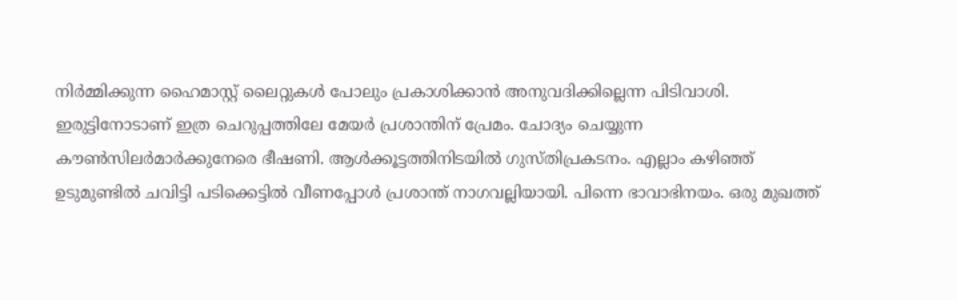നിര്‍മ്മിക്കുന്ന ഹൈമാസ്റ്റ് ലൈറ്റുകള്‍ പോലും പ്രകാശിക്കാന്‍ അനുവദിക്കില്ലെന്ന പിടിവാശി. ഇരുട്ടിനോടാണ് ഇത്ര ചെറുപ്പത്തിലേ മേയര്‍ പ്രശാന്തിന് പ്രേമം. ചോദ്യം ചെയ്യുന്ന കൗണ്‍സിലര്‍മാര്‍ക്കുനേരെ ഭീഷണി. ആള്‍ക്കൂട്ടത്തിനിടയില്‍ ഗുസ്തിപ്രകടനം. എല്ലാം കഴിഞ്ഞ് ഉടുമുണ്ടില്‍ ചവിട്ടി പടിക്കെട്ടില്‍ വീണപ്പോള്‍ പ്രശാന്ത് നാഗവല്ലിയായി. പിന്നെ ഭാവാഭിനയം. ഒരു മുഖത്ത്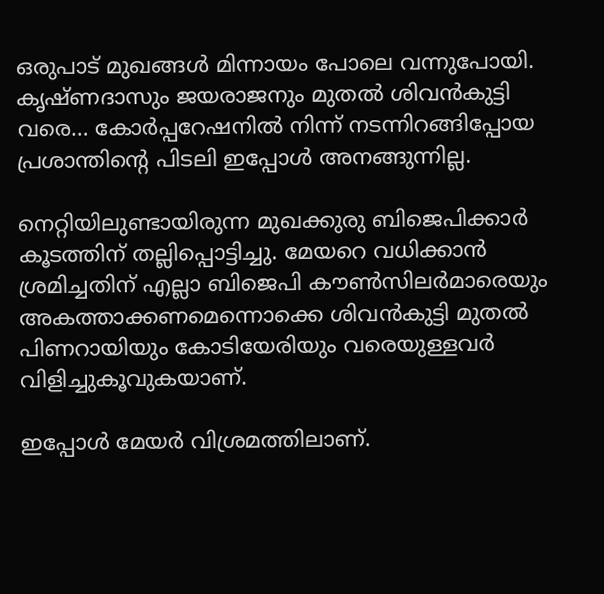ഒരുപാട് മുഖങ്ങള്‍ മിന്നായം പോലെ വന്നുപോയി. കൃഷ്ണദാസും ജയരാജനും മുതല്‍ ശിവന്‍കുട്ടി വരെ… കോര്‍പ്പറേഷനില്‍ നിന്ന് നടന്നിറങ്ങിപ്പോയ പ്രശാന്തിന്റെ പിടലി ഇപ്പോള്‍ അനങ്ങുന്നില്ല.

നെറ്റിയിലുണ്ടായിരുന്ന മുഖക്കുരു ബിജെപിക്കാര്‍ കൂടത്തിന് തല്ലിപ്പൊട്ടിച്ചു. മേയറെ വധിക്കാന്‍ ശ്രമിച്ചതിന് എല്ലാ ബിജെപി കൗണ്‍സിലര്‍മാരെയും അകത്താക്കണമെന്നൊക്കെ ശിവന്‍കുട്ടി മുതല്‍ പിണറായിയും കോടിയേരിയും വരെയുള്ളവര്‍ വിളിച്ചുകൂവുകയാണ്.

ഇപ്പോള്‍ മേയര്‍ വിശ്രമത്തിലാണ്.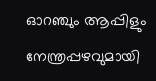ഓറഞ്ചും ആപ്പിളും നേന്ത്രപ്പഴവുമായി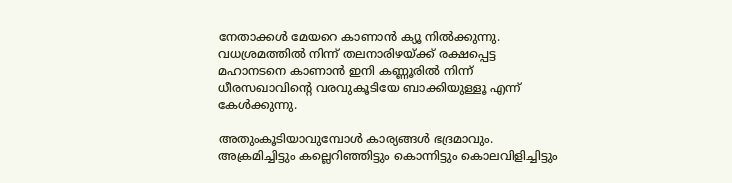നേതാക്കള്‍ മേയറെ കാണാന്‍ ക്യൂ നില്‍ക്കുന്നു. വധശ്രമത്തില്‍ നിന്ന് തലനാരിഴയ്‌ക്ക് രക്ഷപ്പെട്ട മഹാനടനെ കാണാന്‍ ഇനി കണ്ണൂരില്‍ നിന്ന് ധീരസഖാവിന്റെ വരവുകൂടിയേ ബാക്കിയുള്ളൂ എന്ന് കേള്‍ക്കുന്നു.

അതുംകൂടിയാവുമ്പോള്‍ കാര്യങ്ങള്‍ ഭദ്രമാവും. അക്രമിച്ചിട്ടും കല്ലെറിഞ്ഞിട്ടും കൊന്നിട്ടും കൊലവിളിച്ചിട്ടും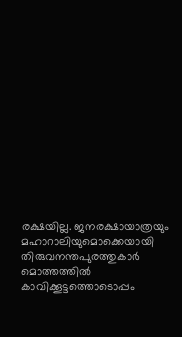രക്ഷയില്ല. ജനരക്ഷായാത്രയും മഹാറാലിയുമൊക്കെയായി തിരുവനന്തപുരത്തുകാര്‍ മൊത്തത്തില്‍ കാവിക്കൂട്ടത്തൊടൊപ്പം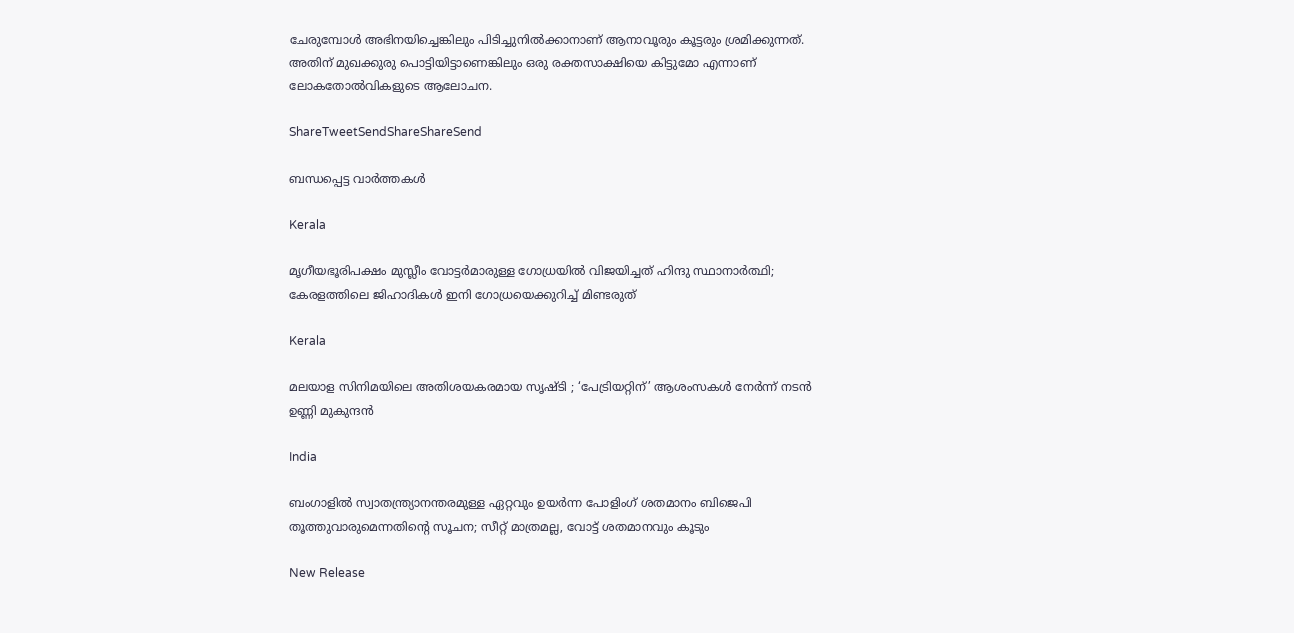ചേരുമ്പോള്‍ അഭിനയിച്ചെങ്കിലും പിടിച്ചുനില്‍ക്കാനാണ് ആനാവൂരും കൂട്ടരും ശ്രമിക്കുന്നത്. അതിന് മുഖക്കുരു പൊട്ടിയിട്ടാണെങ്കിലും ഒരു രക്തസാക്ഷിയെ കിട്ടുമോ എന്നാണ് ലോകതോല്‍വികളുടെ ആലോചന.

ShareTweetSendShareShareSend

ബന്ധപ്പെട്ട വാര്‍ത്തകള്‍

Kerala

മൃഗീയഭൂരിപക്ഷം മുസ്ലീം വോട്ടര്‍മാരുള്ള ഗോധ്രയില്‍ വിജയിച്ചത് ഹിന്ദു സ്ഥാനാര്‍ത്ഥി; കേരളത്തിലെ ജിഹാദികള്‍ ഇനി ഗോധ്രയെക്കുറിച്ച് മിണ്ടരുത്

Kerala

മലയാള സിനിമയിലെ അതിശയകരമായ സൃഷ്ടി ; ‘പേട്രിയറ്റിന്’ ആശംസകൾ നേർന്ന് നടൻ ഉണ്ണി മുകുന്ദൻ

India

ബംഗാളില്‍ സ്വാതന്ത്ര്യാനന്തരമുള്ള ഏറ്റവും ഉയര്‍ന്ന പോളിംഗ് ശതമാനം ബിജെപി തൂത്തുവാരുമെന്നതിന്റെ സൂചന; സീറ്റ് മാത്രമല്ല, വോട്ട് ശതമാനവും കൂടും

New Release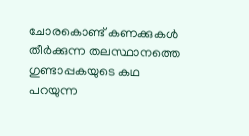ചോരകൊണ്ട് കണക്കുകൾ തീർക്കുന്ന തലസ്ഥാനത്തെ ഗുണ്ടാപ്പകയുടെ കഥ പറയുന്ന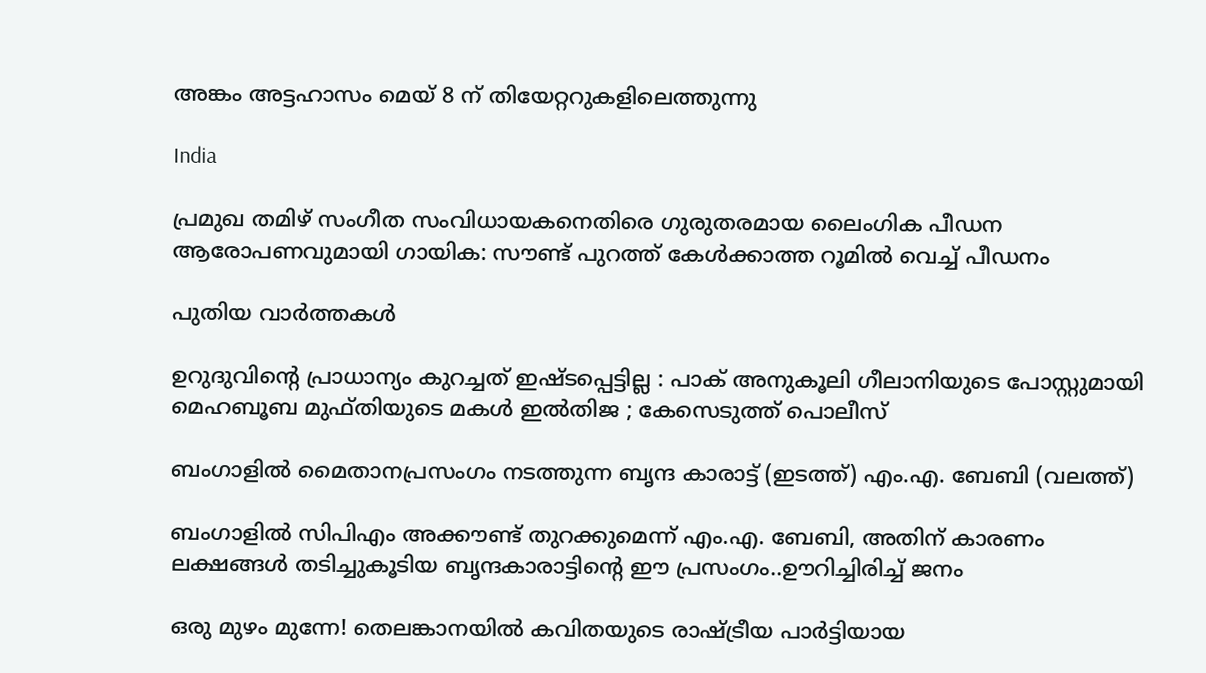അങ്കം അട്ടഹാസം മെയ് 8 ന് തിയേറ്ററുകളിലെത്തുന്നു

India

പ്രമുഖ തമിഴ് സംഗീത സംവിധായകനെതിരെ ഗുരുതരമായ ലൈംഗിക പീഡന ആരോപണവുമായി ഗായിക: സൗണ്ട് പുറത്ത് കേൾക്കാത്ത റൂമിൽ വെച്ച് പീഡനം

പുതിയ വാര്‍ത്തകള്‍

ഉറുദുവിന്റെ പ്രാധാന്യം കുറച്ചത് ഇഷ്ടപ്പെട്ടില്ല : പാക് അനുകൂലി ഗീലാനിയുടെ പോസ്റ്റുമായി മെഹബൂബ മുഫ്തിയുടെ മകൾ ഇൽതിജ ; കേസെടുത്ത് പൊലീസ്

ബംഗാളില്‍ മൈതാനപ്രസംഗം നടത്തുന്ന ബൃന്ദ കാരാട്ട് (ഇടത്ത്) എം.എ. ബേബി (വലത്ത്)

ബംഗാളില്‍ സിപിഎം അക്കൗണ്ട് തുറക്കുമെന്ന് എം.എ. ബേബി, അതിന് കാരണം ലക്ഷങ്ങള്‍ തടിച്ചുകൂടിയ ബൃന്ദകാരാട്ടിന്റെ ഈ പ്രസംഗം..ഊറിച്ചിരിച്ച് ജനം

ഒരു മുഴം മുന്നേ! തെലങ്കാനയിൽ കവിതയുടെ രാഷ്‌ട്രീയ പാർട്ടിയായ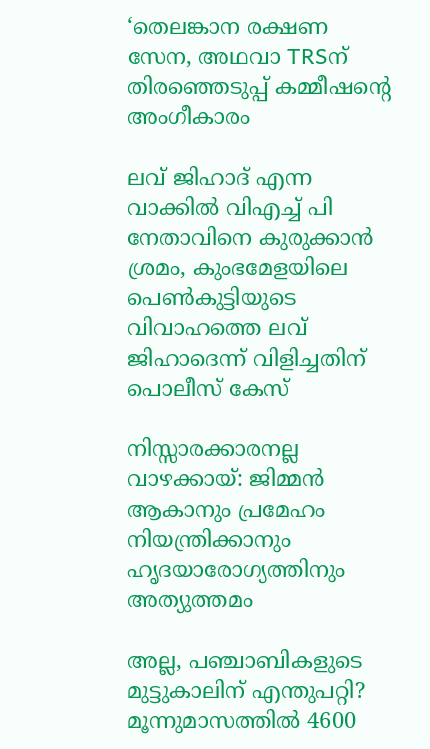‘തെലങ്കാന രക്ഷണ സേന, അഥവാ TRSന് തിരഞ്ഞെടുപ്പ് കമ്മീഷന്റെ അംഗീകാരം

ലവ് ജിഹാദ് എന്ന വാക്കില്‍ വിഎച്ച് പി നേതാവിനെ കുരുക്കാന്‍ ശ്രമം, കുംഭമേളയിലെ പെണ്‍കുട്ടിയുടെ വിവാഹത്തെ ലവ് ജിഹാദെന്ന് വിളിച്ചതിന് പൊലീസ് കേസ്

നിസ്സാരക്കാരനല്ല വാഴക്കായ്: ജിമ്മൻ ആകാനും പ്രമേഹം നിയന്ത്രിക്കാനും ഹൃദയാരോഗ്യത്തിനും അത്യുത്തമം

അല്ല, പഞ്ചാബികളുടെ മുട്ടുകാലിന് എന്തുപറ്റി? മൂന്നുമാസത്തിൽ 4600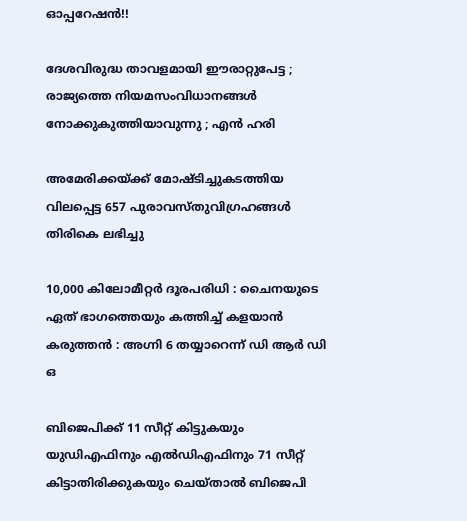ഓപ്പറേഷൻ!!

ദേശവിരുദ്ധ താവളമായി ഈരാറ്റുപേട്ട ; രാജ്യത്തെ നിയമസംവിധാനങ്ങൾ നോക്കുകുത്തിയാവുന്നു ; എൻ ഹരി

അമേരിക്കയ്‌ക്ക് മോഷ്ടിച്ചുകടത്തിയ വിലപ്പെട്ട 657 പുരാവസ്തുവിഗ്രഹങ്ങൾ തിരികെ ലഭിച്ചു

10,000 കിലോമീറ്റർ ദൂരപരിധി : ചൈനയുടെ ഏത് ഭാഗത്തെയും കത്തിച്ച് കളയാൻ കരുത്തൻ : അഗ്നി 6 തയ്യാറെന്ന് ഡി ആർ ഡി ഒ

ബിജെപിക്ക് 11 സീറ്റ് കിട്ടുകയും യുഡിഎഫിനും എല്‍ഡിഎഫിനും 71 സീറ്റ് കിട്ടാതിരിക്കുകയും ചെയ്താല്‍ ബിജെപി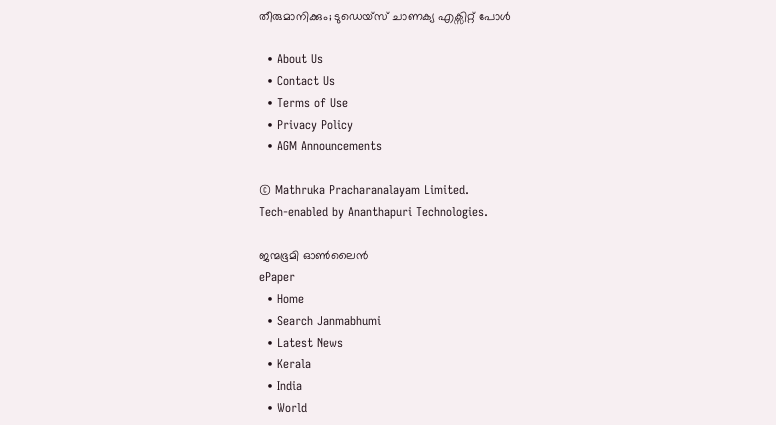തീരുമാനിക്കും; ടുഡെയ്സ് ചാണക്യ എക്സിറ്റ് പോള്‍

  • About Us
  • Contact Us
  • Terms of Use
  • Privacy Policy
  • AGM Announcements

© Mathruka Pracharanalayam Limited.
Tech-enabled by Ananthapuri Technologies.

ജന്മഭൂമി ഓണ്‍ലൈന്‍
ePaper
  • Home
  • Search Janmabhumi
  • Latest News
  • Kerala
  • India
  • World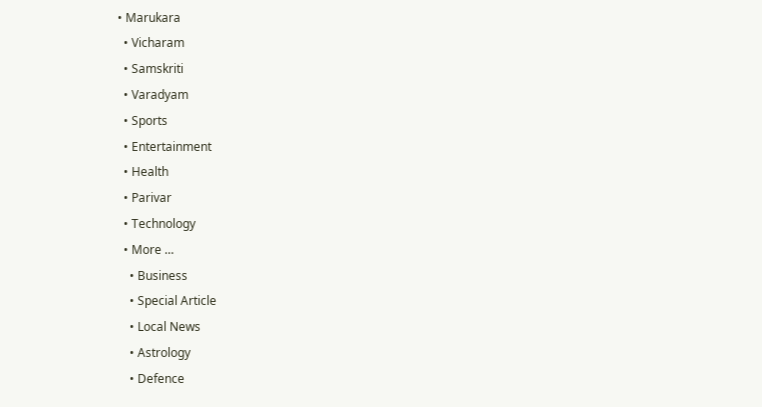• Marukara
  • Vicharam
  • Samskriti
  • Varadyam
  • Sports
  • Entertainment
  • Health
  • Parivar
  • Technology
  • More …
    • Business
    • Special Article
    • Local News
    • Astrology
    • Defence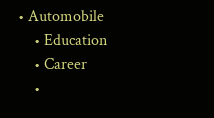• Automobile
    • Education
    • Career
    •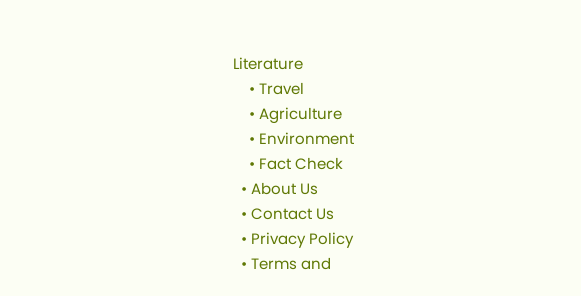Literature
    • Travel
    • Agriculture
    • Environment
    • Fact Check
  • About Us
  • Contact Us
  • Privacy Policy
  • Terms and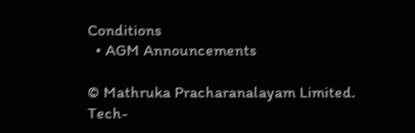Conditions
  • AGM Announcements

© Mathruka Pracharanalayam Limited.
Tech-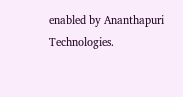enabled by Ananthapuri Technologies.